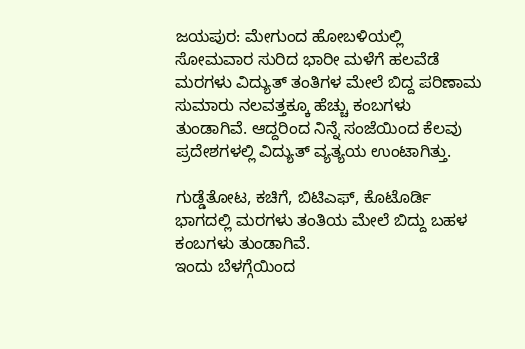ಜಯಪುರ: ಮೇಗುಂದ ಹೋಬಳಿಯಲ್ಲಿ ಸೋಮವಾರ ಸುರಿದ ಭಾರೀ ಮಳೆಗೆ ಹಲವೆಡೆ ಮರಗಳು ವಿದ್ಯುತ್ ತಂತಿಗಳ ಮೇಲೆ ಬಿದ್ದ ಪರಿಣಾಮ ಸುಮಾರು ನಲವತ್ತಕ್ಕೂ ಹೆಚ್ಚು ಕಂಬಗಳು ತುಂಡಾಗಿವೆ. ಆದ್ದರಿಂದ ನಿನ್ನೆ ಸಂಜೆಯಿಂದ ಕೆಲವು ಪ್ರದೇಶಗಳಲ್ಲಿ ವಿದ್ಯುತ್ ವ್ಯತ್ಯಯ ಉಂಟಾಗಿತ್ತು.

ಗುಡ್ಡೆತೋಟ, ಕಚಿಗೆ, ಬಿಟಿಎಫ್, ಕೊಟೊರ್ಡಿ ಭಾಗದಲ್ಲಿ ಮರಗಳು ತಂತಿಯ ಮೇಲೆ ಬಿದ್ದು ಬಹಳ ಕಂಬಗಳು ತುಂಡಾಗಿವೆ.
ಇಂದು ಬೆಳಗ್ಗೆಯಿಂದ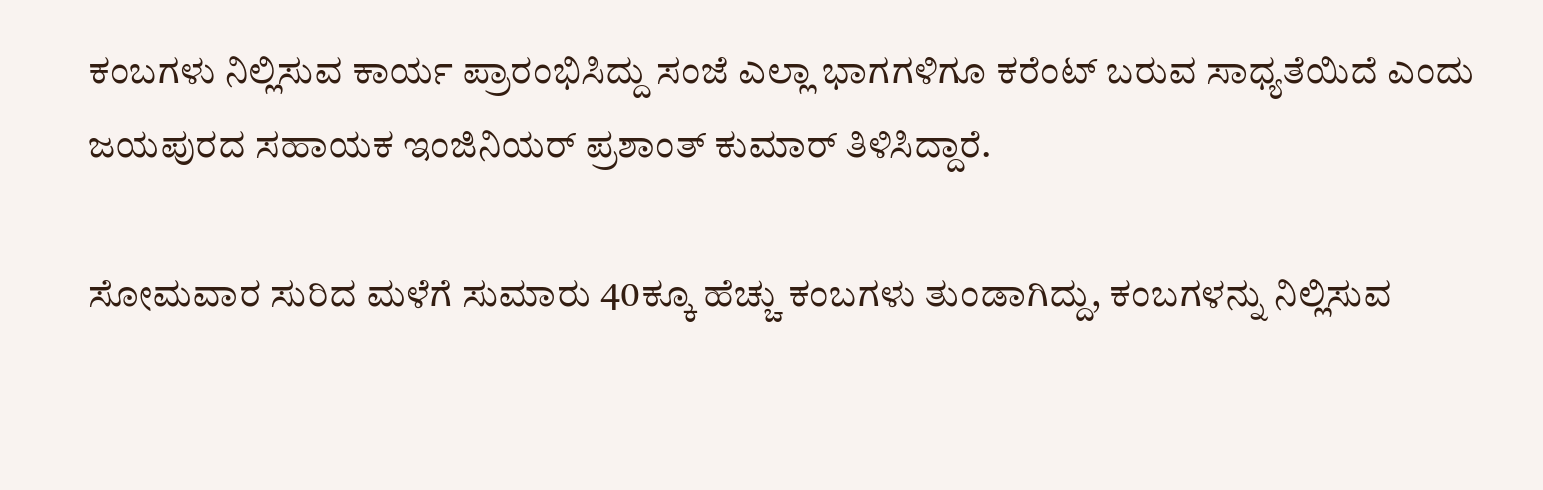ಕಂಬಗಳು ನಿಲ್ಲಿಸುವ ಕಾರ್ಯ ಪ್ರಾರಂಭಿಸಿದ್ದು ಸಂಜೆ ಎಲ್ಲಾ ಭಾಗಗಳಿಗೂ ಕರೆಂಟ್ ಬರುವ ಸಾಧ್ಯತೆಯಿದೆ ಎಂದು ಜಯಪುರದ ಸಹಾಯಕ ಇಂಜಿನಿಯರ್ ಪ್ರಶಾಂತ್ ಕುಮಾರ್ ತಿಳಿಸಿದ್ದಾರೆ.

ಸೋಮವಾರ ಸುರಿದ ಮಳೆಗೆ ಸುಮಾರು 40ಕ್ಕೂ ಹೆಚ್ಚು ಕಂಬಗಳು ತುಂಡಾಗಿದ್ದು, ಕಂಬಗಳನ್ನು ನಿಲ್ಲಿಸುವ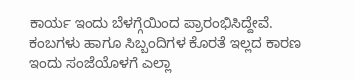ಕಾರ್ಯ ಇಂದು ಬೆಳಗ್ಗೆಯಿಂದ ಪ್ರಾರಂಭಿಸಿದ್ದೇವೆ. ಕಂಬಗಳು ಹಾಗೂ ಸಿಬ್ಬಂದಿಗಳ ಕೊರತೆ ಇಲ್ಲದ ಕಾರಣ ಇಂದು ಸಂಜೆಯೊಳಗೆ ಎಲ್ಲಾ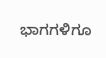ಭಾಗಗಳಿಗೂ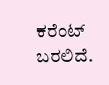ಕರೆಂಟ್ ಬರಲಿದೆ.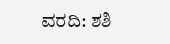ವರದಿ: ಶಶಿ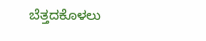ಬೆತ್ತದಕೊಳಲು